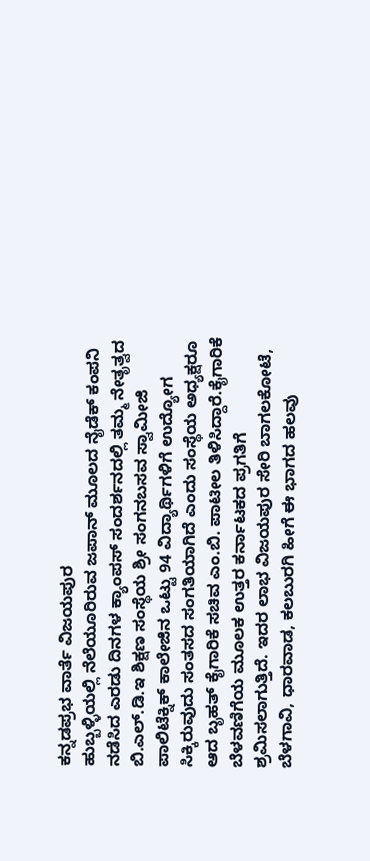ಕನ್ನಡಪ್ರಭ ವಾರ್ತೆ ವಿಜಯಪುರ
ಹುಬ್ಬಳ್ಳಿಯಲ್ಲಿ ನೆಲೆಯೂರಿರುವ ಜಪಾನ್ ಮೂಲದ ನೈಡೆಕ್ ಕಂಪನಿ ನಡೆಸಿದ ಎರಡು ದಿನಗಳ ಕ್ಯಾಂಪಸ್ ಸಂದರ್ಶನದಲ್ಲಿ ತಮ್ಮ ನೇತೃತ್ವದ ಬಿ.ಎಲ್.ಡಿ.ಇ ಶಿಕ್ಷಣ ಸಂಸ್ಥೆಯ ಶ್ರೀ ಸಂಗನಬಸವ ಸ್ವಾಮೀಜಿ ಪಾಲಿಟೆಕ್ನಿಕ್ ಕಾಲೇಜಿನ ಒಟ್ಟು 94 ವಿದ್ಯಾರ್ಥಿಗಳಿಗೆ ಉದ್ಯೋಗ ಸಿಕ್ಕಿರುವುದು ಸಂತಸದ ಸಂಗತಿಯಾಗಿದೆ ಎಂದು ಸಂಸ್ಥೆಯ ಅಧ್ಯಕ್ಷರೂ ಆದ ಬೃಹತ್ ಕೈಗಾರಿಕೆ ಸಚಿವ ಎಂ.ಬಿ. ಪಾಟೀಲ ತಿಳಿಸಿದ್ದಾರೆ.ಕೈಗಾರಿಕೆ ಬೆಳವಣಿಗೆಯ ಮೂಲಕ ಉತ್ತರ ಕರ್ನಾಟಕದ ಪ್ರಗತಿಗೆ ಶ್ರಮಿಸಲಾಗುತ್ತಿದೆ. ಇದರ ಲಾಭ ವಿಜಯಪುರ ಸೇರಿ ಬಾಗಲಕೋಟೆ, ಬೆಳಗಾವಿ, ಧಾರವಾಡ, ಕಲಬುರಗಿ ಹೀಗೆ ಈ ಭಾಗದ ಹಲವು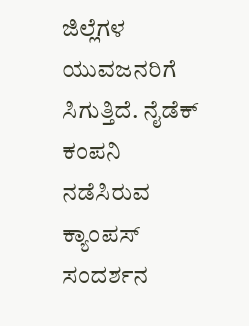ಜಿಲ್ಲೆಗಳ ಯುವಜನರಿಗೆ ಸಿಗುತ್ತಿದೆ. ನೈಡೆಕ್ ಕಂಪನಿ ನಡೆಸಿರುವ ಕ್ಯಾಂಪಸ್ ಸಂದರ್ಶನ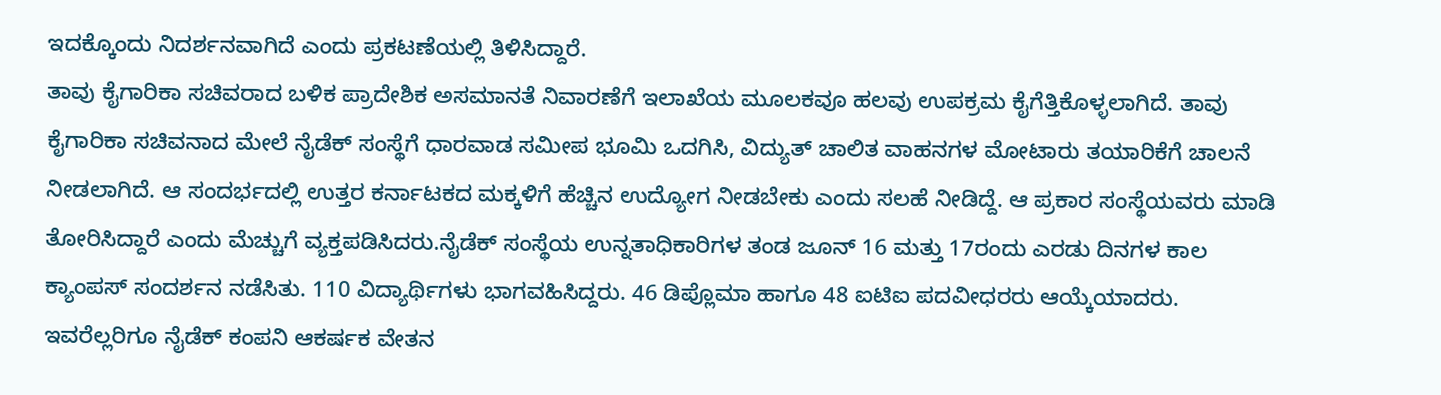ಇದಕ್ಕೊಂದು ನಿದರ್ಶನವಾಗಿದೆ ಎಂದು ಪ್ರಕಟಣೆಯಲ್ಲಿ ತಿಳಿಸಿದ್ದಾರೆ.
ತಾವು ಕೈಗಾರಿಕಾ ಸಚಿವರಾದ ಬಳಿಕ ಪ್ರಾದೇಶಿಕ ಅಸಮಾನತೆ ನಿವಾರಣೆಗೆ ಇಲಾಖೆಯ ಮೂಲಕವೂ ಹಲವು ಉಪಕ್ರಮ ಕೈಗೆತ್ತಿಕೊಳ್ಳಲಾಗಿದೆ. ತಾವು ಕೈಗಾರಿಕಾ ಸಚಿವನಾದ ಮೇಲೆ ನೈಡೆಕ್ ಸಂಸ್ಥೆಗೆ ಧಾರವಾಡ ಸಮೀಪ ಭೂಮಿ ಒದಗಿಸಿ, ವಿದ್ಯುತ್ ಚಾಲಿತ ವಾಹನಗಳ ಮೋಟಾರು ತಯಾರಿಕೆಗೆ ಚಾಲನೆ ನೀಡಲಾಗಿದೆ. ಆ ಸಂದರ್ಭದಲ್ಲಿ ಉತ್ತರ ಕರ್ನಾಟಕದ ಮಕ್ಕಳಿಗೆ ಹೆಚ್ಚಿನ ಉದ್ಯೋಗ ನೀಡಬೇಕು ಎಂದು ಸಲಹೆ ನೀಡಿದ್ದೆ. ಆ ಪ್ರಕಾರ ಸಂಸ್ಥೆಯವರು ಮಾಡಿ ತೋರಿಸಿದ್ದಾರೆ ಎಂದು ಮೆಚ್ಚುಗೆ ವ್ಯಕ್ತಪಡಿಸಿದರು.ನೈಡೆಕ್ ಸಂಸ್ಥೆಯ ಉನ್ನತಾಧಿಕಾರಿಗಳ ತಂಡ ಜೂನ್ 16 ಮತ್ತು 17ರಂದು ಎರಡು ದಿನಗಳ ಕಾಲ ಕ್ಯಾಂಪಸ್ ಸಂದರ್ಶನ ನಡೆಸಿತು. 110 ವಿದ್ಯಾರ್ಥಿಗಳು ಭಾಗವಹಿಸಿದ್ದರು. 46 ಡಿಪ್ಲೊಮಾ ಹಾಗೂ 48 ಐಟಿಐ ಪದವೀಧರರು ಆಯ್ಕೆಯಾದರು. ಇವರೆಲ್ಲರಿಗೂ ನೈಡೆಕ್ ಕಂಪನಿ ಆಕರ್ಷಕ ವೇತನ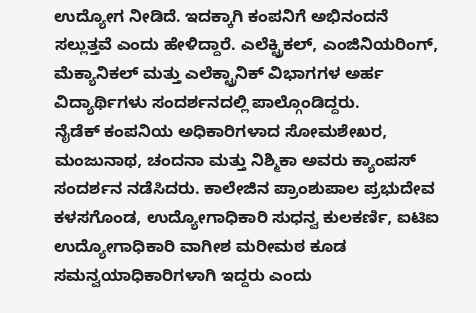ಉದ್ಯೋಗ ನೀಡಿದೆ. ಇದಕ್ಕಾಗಿ ಕಂಪನಿಗೆ ಅಭಿನಂದನೆ ಸಲ್ಲುತ್ತವೆ ಎಂದು ಹೇಳಿದ್ದಾರೆ. ಎಲೆಕ್ಟ್ರಿಕಲ್, ಎಂಜಿನಿಯರಿಂಗ್, ಮೆಕ್ಯಾನಿಕಲ್ ಮತ್ತು ಎಲೆಕ್ಟ್ರಾನಿಕ್ ವಿಭಾಗಗಳ ಅರ್ಹ ವಿದ್ಯಾರ್ಥಿಗಳು ಸಂದರ್ಶನದಲ್ಲಿ ಪಾಲ್ಗೊಂಡಿದ್ದರು.
ನೈಡೆಕ್ ಕಂಪನಿಯ ಅಧಿಕಾರಿಗಳಾದ ಸೋಮಶೇಖರ, ಮಂಜುನಾಥ, ಚಂದನಾ ಮತ್ತು ನಿಶ್ಮಿಕಾ ಅವರು ಕ್ಯಾಂಪಸ್ ಸಂದರ್ಶನ ನಡೆಸಿದರು. ಕಾಲೇಜಿನ ಪ್ರಾಂಶುಪಾಲ ಪ್ರಭುದೇವ ಕಳಸಗೊಂಡ, ಉದ್ಯೋಗಾಧಿಕಾರಿ ಸುಧನ್ವ ಕುಲಕರ್ಣಿ, ಐಟಿಐ ಉದ್ಯೋಗಾಧಿಕಾರಿ ವಾಗೀಶ ಮರೀಮಠ ಕೂಡ ಸಮನ್ವಯಾಧಿಕಾರಿಗಳಾಗಿ ಇದ್ದರು ಎಂದು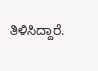ತಿಳಿಸಿದ್ದಾರೆ.